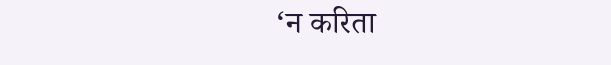‘न करिता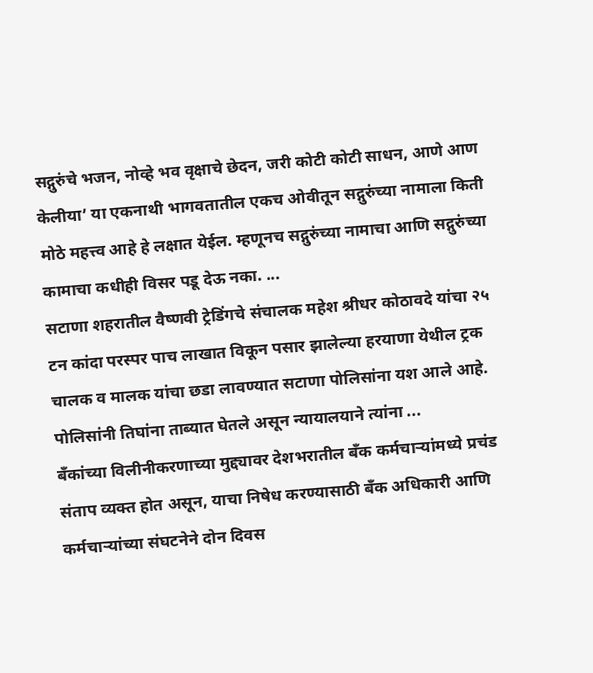सद्गुरुंचे भजन, नोव्हे भव वृक्षाचे छेदन, जरी कोटी कोटी साधन, आणे आण केलीया’ या एकनाथी भागवतातील एकच ओवीतून सद्गुरुंच्या नामाला किती मोठे महत्त्व आहे हे लक्षात येईल. म्हणूनच सद्गुरुंच्या नामाचा आणि सद्गुरुंच्या कामाचा कधीही विसर पडू देऊ नका. ...
सटाणा शहरातील वैष्णवी ट्रेडिंगचे संचालक महेश श्रीधर कोठावदे यांचा २५ टन कांदा परस्पर पाच लाखात विकून पसार झालेल्या हरयाणा येथील ट्रक चालक व मालक यांचा छडा लावण्यात सटाणा पोलिसांना यश आले आहे. पोलिसांनी तिघांना ताब्यात घेतले असून न्यायालयाने त्यांना ...
बँकांच्या विलीनीकरणाच्या मुद्द्यावर देशभरातील बँक कर्मचाऱ्यांमध्ये प्रचंड संताप व्यक्त होत असून, याचा निषेध करण्यासाठी बँक अधिकारी आणि कर्मचाऱ्यांच्या संघटनेने दोन दिवस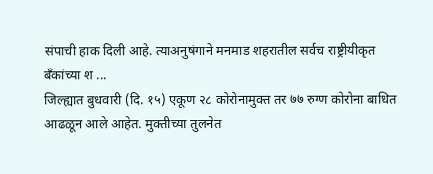संपाची हाक दिली आहे. त्याअनुषंगाने मनमाड शहरातील सर्वच राष्ट्रीयीकृत बँकांच्या श ...
जिल्ह्यात बुधवारी (दि. १५) एकूण २८ कोरोनामुक्त तर ७७ रुग्ण कोरोना बाधित आढळून आले आहेत. मुक्तीच्या तुलनेत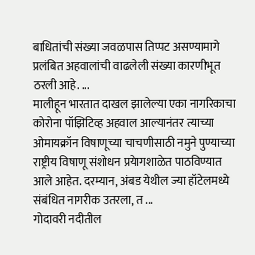बाधितांची संख्या जवळपास तिप्पट असण्यामागे प्रलंबित अहवालांची वाढलेली संख्या कारणीभूत ठरली आहे. ...
मालीहून भारतात दाखल झालेल्या एका नागरिकाचा कोरोना पॉझिटिव्ह अहवाल आल्यानंतर त्याच्या ओमायक्रॉन विषाणूच्या चाचणीसाठी नमुने पुण्याच्या राष्ट्रीय विषाणू संशोधन प्रयेागशाळेत पाठविण्यात आले आहेत. दरम्यान, अंबड येथील ज्या हॉटेलमध्ये संबंधित नागरीक उतरला, त ...
गोदावरी नदीतील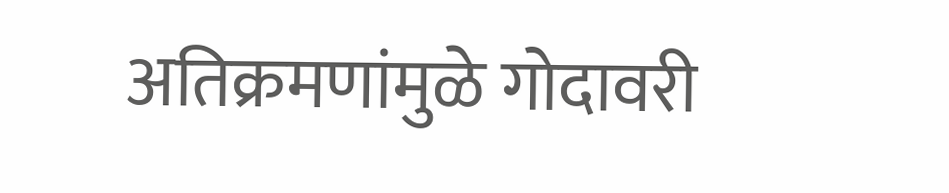अतिक्रमणांमुळे गोदावरी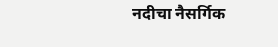नदीचा नैसर्गिक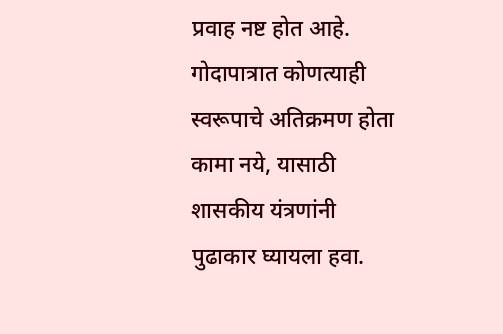प्रवाह नष्ट होत आहे. गोदापात्रात कोणत्याही स्वरूपाचे अतिक्रमण होता कामा नये, यासाठी शासकीय यंत्रणांनी पुढाकार घ्यायला हवा.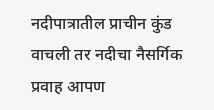नदीपात्रातील प्राचीन कुंड वाचली तर नदीचा नैसर्गिक प्रवाह आपण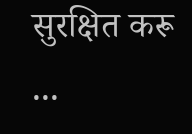सुरक्षित करू ...